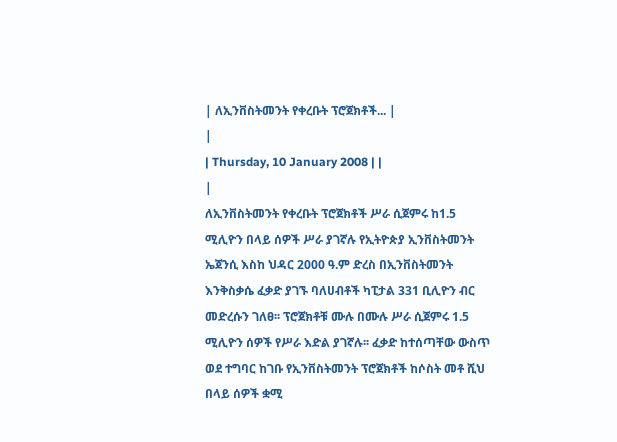| ለኢንቨስትመንት የቀረቡት ፕሮጀክቶች... |
|
| Thursday, 10 January 2008 | |
|
ለኢንቨስትመንት የቀረቡት ፕሮጀክቶች ሥራ ሲጀምሩ ከ1.5 ሚሊዮን በላይ ሰዎች ሥራ ያገኛሉ የኢትዮጵያ ኢንቨስትመንት ኤጀንሲ እስከ ህዳር 2000 ዓ.ም ድረስ በኢንቨስትመንት እንቅስቃሴ ፈቃድ ያገኙ ባለሀብቶች ካፒታል 331 ቢሊዮን ብር መድረሱን ገለፀ፡፡ ፕሮጀክቶቹ ሙሉ በሙሉ ሥራ ሲጀምሩ 1.5 ሚሊዮን ሰዎች የሥራ እድል ያገኛሉ፡፡ ፈቃድ ከተሰጣቸው ውስጥ ወደ ተግባር ከገቡ የኢንቨስትመንት ፕሮጀክቶች ከሶስት መቶ ሺህ በላይ ሰዎች ቋሚ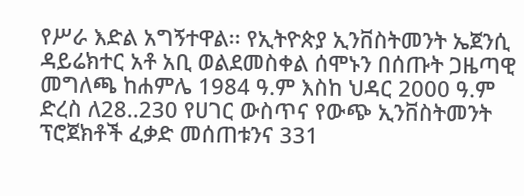የሥራ እድል አግኝተዋል፡፡ የኢትዮጵያ ኢንቨስትመንት ኤጀንሲ ዳይሬክተር አቶ አቢ ወልደመስቀል ሰሞኑን በሰጡት ጋዜጣዊ መግለጫ ከሐምሌ 1984 ዓ.ም እስከ ህዳር 2000 ዓ.ም ድረስ ለ28..230 የሀገር ውስጥና የውጭ ኢንቨስትመንት ፕሮጀክቶች ፈቃድ መሰጠቱንና 331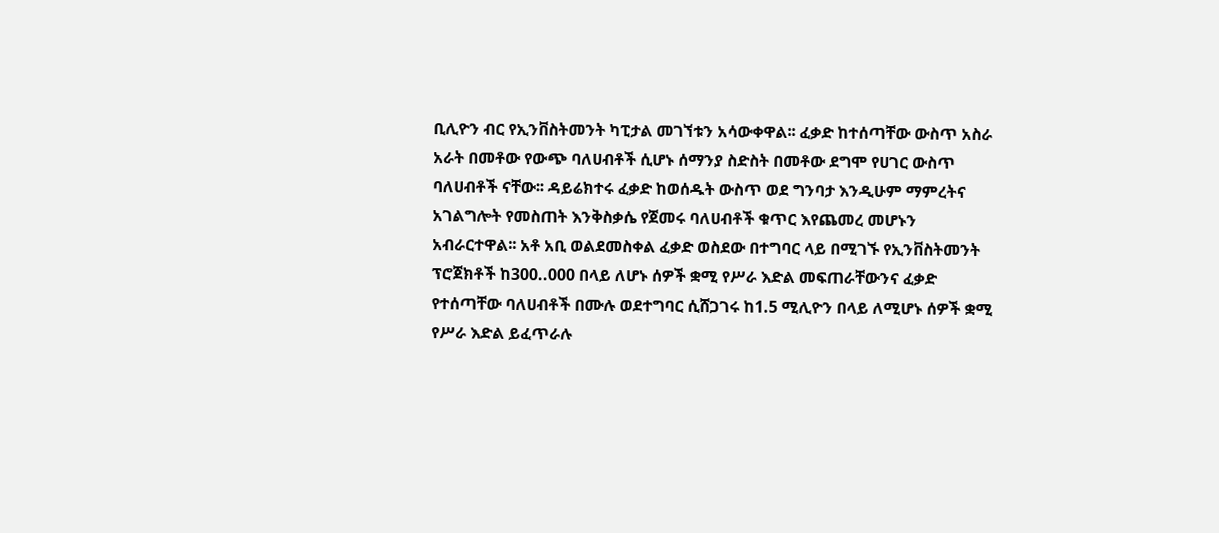ቢሊዮን ብር የኢንቨስትመንት ካፒታል መገኘቱን አሳውቀዋል፡፡ ፈቃድ ከተሰጣቸው ውስጥ አስራ አራት በመቶው የውጭ ባለሀብቶች ሲሆኑ ሰማንያ ስድስት በመቶው ደግሞ የሀገር ውስጥ ባለሀብቶች ናቸው፡፡ ዳይሬክተሩ ፈቃድ ከወሰዱት ውስጥ ወደ ግንባታ እንዲሁም ማምረትና አገልግሎት የመስጠት እንቅስቃሴ የጀመሩ ባለሀብቶች ቁጥር እየጨመረ መሆኑን አብራርተዋል፡፡ አቶ አቢ ወልደመስቀል ፈቃድ ወስደው በተግባር ላይ በሚገኙ የኢንቨስትመንት ፕሮጀክቶች ከ300..000 በላይ ለሆኑ ሰዎች ቋሚ የሥራ እድል መፍጠራቸውንና ፈቃድ የተሰጣቸው ባለሀብቶች በሙሉ ወደተግባር ሲሸጋገሩ ከ1.5 ሚሊዮን በላይ ለሚሆኑ ሰዎች ቋሚ የሥራ እድል ይፈጥራሉ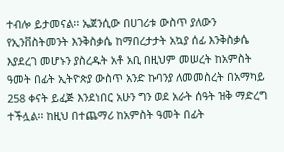ተብሎ ይታመናል፡፡ ኤጀንሲው በሀገሪቱ ውስጥ ያለውን የኢንቨስትመንት እንቅስቃሴ ከማበረታታት አኳያ ሰፊ እንቅስቃሴ እያደረገ መሆኑን ያስረዱት አቶ አቢ በዚህም መሠረት ከአምስት ዓመት በፊት ኢትዮጵያ ውስጥ አንድ ኩባንያ ለመመስረት በአማካይ 258 ቀናት ይፈጅ እንደነበር አሁን ግን ወደ አራት ሰዓት ዝቅ ማድረግ ተችሏል፡፡ ከዚህ በተጨማሪ ከአምስት ዓመት በፊት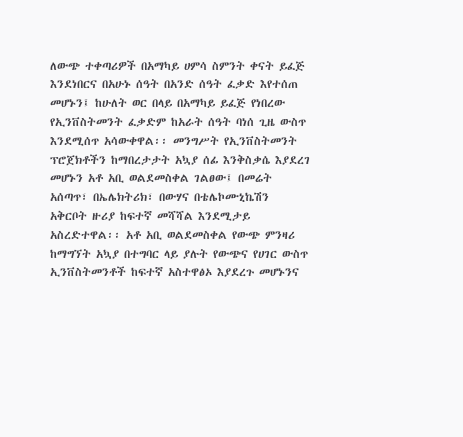ለውጭ ተቀጣሪዎች በአማካይ ሀምሳ ስምንት ቀናት ይፈጅ እንደነበርና በአሁኑ ሰዓት በአንድ ሰዓት ፈቃድ እየተሰጠ መሆኑን፤ ከሁለት ወር በላይ በአማካይ ይፈጅ የነበረው የኢንቨስትመንት ፈቃድም ከአራት ሰዓት ባነሰ ጊዜ ውስጥ እንደሚሰጥ አሳውቀዋል፡፡ መንግሥት የኢንቨስትመንት ፕሮጀክቶችን ከማበረታታት አኳያ ሰፊ እንቅስቃሴ እያደረገ መሆኑን አቶ አቢ ወልደመስቀል ገልፀው፤ በመሬት አሰጣጥ፣ በኤሌክትሪክ፣ በውሃና በቴሌኮሙኒኬሽን አቅርቦት ዙሪያ ከፍተኛ መሻሻል እንደሚታይ አስረድተዋል፡፡ አቶ አቢ ወልደመስቀል የውጭ ምንዛሪ ከማግኘት አኳያ በተግባር ላይ ያሉት የውጭና የሀገር ውስጥ ኢንቨስትመንቶች ከፍተኛ አስተዋፅኦ እያደረጉ መሆኑንና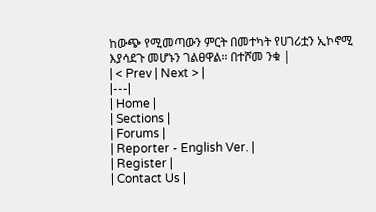ከውጭ የሚመጣውን ምርት በመተካት የሀገሪቷን ኢኮኖሚ እያሳደጉ መሆኑን ገልፀዋል፡፡ በተሾመ ንቁ |
| < Prev | Next > |
|---|
| Home |
| Sections |
| Forums |
| Reporter - English Ver. |
| Register |
| Contact Us |